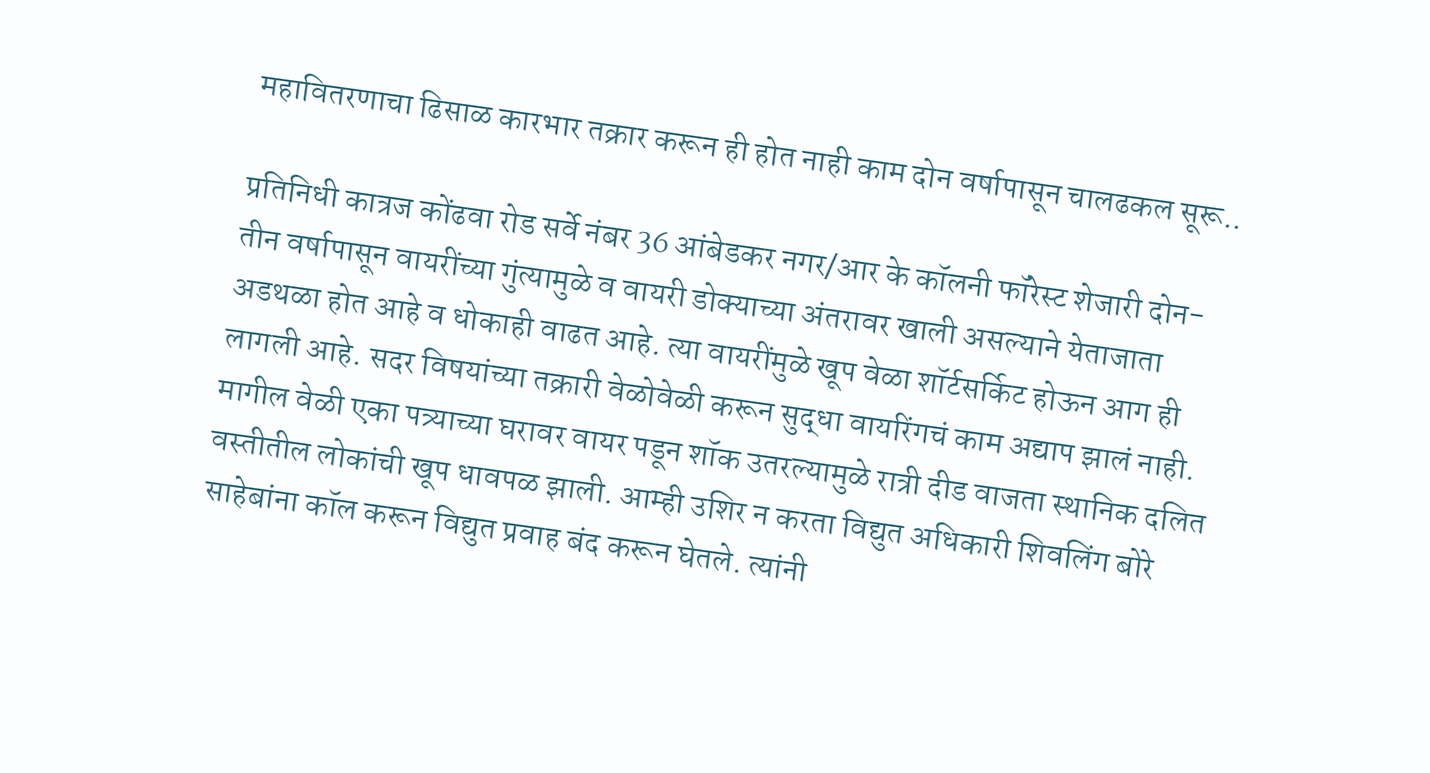महावितरणाचा ढिसाळ कारभार तक्रार करून ही होत नाही काम दोन वर्षापासून चालढकल सूरू..

प्रतिनिधी कात्रज कोंढवा रोड सर्वे नंबर 36 आंबेडकर नगर/आर के कॉलनी फॉरेस्ट शेजारी दोन-तीन वर्षापासून वायरींच्या गुंत्यामुळे व वायरी डोक्याच्या अंतरावर खाली असल्याने येताजाता अडथळा होत आहे व धोकाही वाढत आहे. त्या वायरींमुळे खूप वेळा शॉर्टसर्किट होऊन आग ही लागली आहे. सदर विषयांच्या तक्रारी वेळोवेळी करून सुद्धा वायरिंगचं काम अद्याप झालं नाही. मागील वेळी एका पत्र्याच्या घरावर वायर पडून शॉक उतरल्यामुळे रात्री दीड वाजता स्थानिक दलित वस्तीतील लोकांची खूप धावपळ झाली. आम्ही उशिर न करता विद्युत अधिकारी शिवलिंग बोरे साहेबांना कॉल करून विद्युत प्रवाह बंद करून घेतले. त्यांनी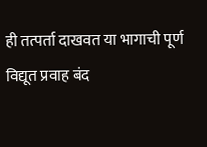ही तत्पर्ता दाखवत या भागाची पूर्ण विद्यूत प्रवाह बंद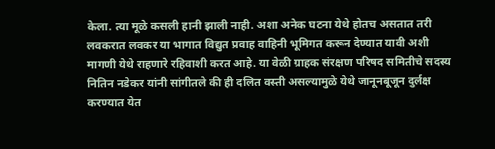केला. त्या मूळे कसली हानी झाली नाही. अशा अनेक घटना येथे होतच असतात तरी लवकरात लवकर या भागात विद्युत प्रवाह वाहिनी भूमिगत करून देण्यात यावी अशी मागणी येथे राहणारे रहिवाशी करत आहे. या वेळी ग्राहक संरक्षण परिषद समितीचे सदस्य नितिन नडेकर यांनी सांगीतले की ही दलित वस्ती असल्यामुळे येथे जानूनबूजून दुर्लक्ष करण्यात येत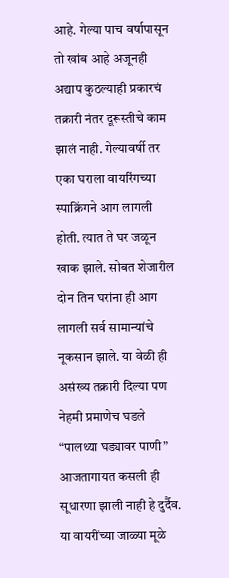आहे. गेल्या पाच वर्षापासून तो खांब आहे अजूनही अद्याप कुठल्याही प्रकारचं तक्रारी नंतर दूरूस्तीचे काम झालं नाही. गेल्यावर्षी तर एका घराला वायरिंगच्या स्पाक्रिंगने आग लागली होती. त्यात ते घर जळून खाक झाले. सोबत शेजारील दोन तिन घरांना ही आग लागली सर्व सामान्यांचे नूकसान झाले. या वेळी ही असंख्य तक्रारी दिल्या पण नेहमी प्रमाणेच घडले “पालथ्या घड्यावर पाणी” आजतागायत कसली ही सूधारणा झाली नाही हे दुर्दैव. या वायरींच्या जाळ्या मूळे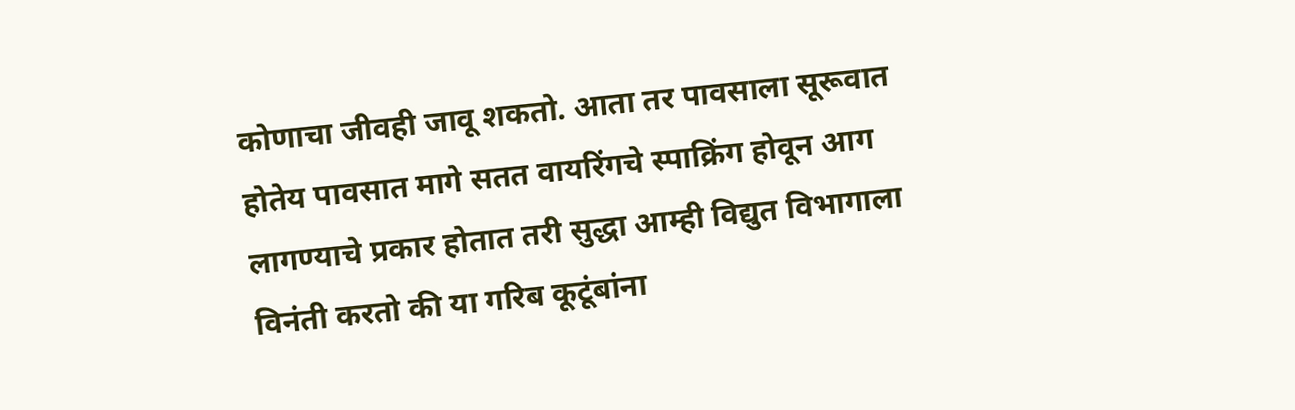कोणाचा जीवही जावू शकतो. आता तर पावसाला सूरूवात होतेय पावसात मागे सतत वायरिंगचे स्पाक्रिंग होवून आग लागण्याचे प्रकार होतात तरी सुद्धा आम्ही विद्युत विभागाला विनंती करतो की या गरिब कूटूंबांना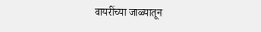वायरींच्या जाळ्यातून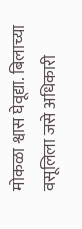मोकळा श्वास घेवूद्या. बिलाच्या वसूलिला जसे अधिकारी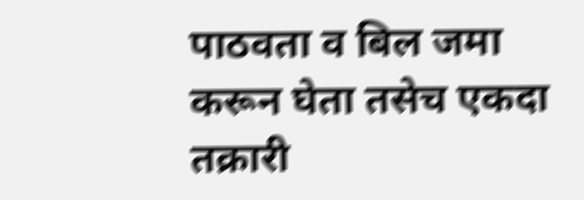पाठवता व बिल जमा करून घेता तसेच एकदा तक्रारी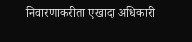निवारणाकरीता एखादा अधिकारी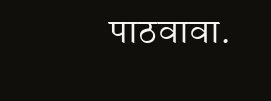पाठवावा.